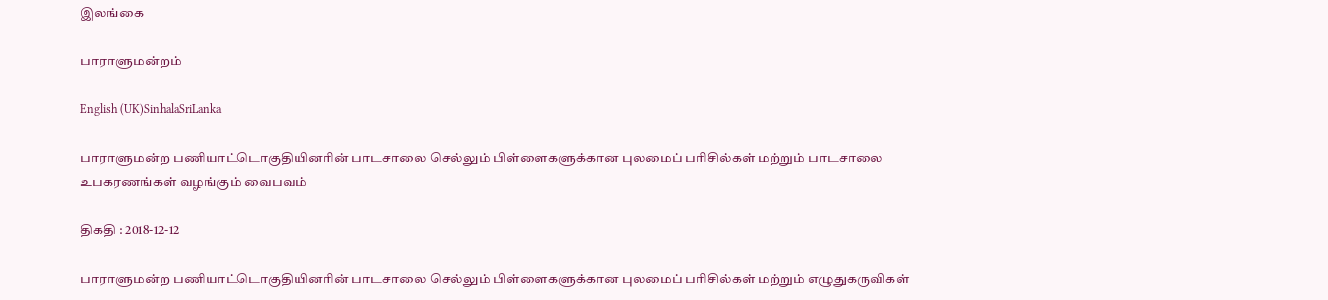இலங்கை

பாராளுமன்றம்

English (UK)SinhalaSriLanka

பாராளுமன்ற பணியாட்டொகுதியினரின் பாடசாலை செல்லும் பிள்ளைகளுக்கான புலமைப் பரிசில்கள் மற்றும் பாடசாலை உபகரணங்கள் வழங்கும் வைபவம்

திகதி : 2018-12-12

பாராளுமன்ற பணியாட்டொகுதியினரின் பாடசாலை செல்லும் பிள்ளைகளுக்கான புலமைப் பரிசில்கள் மற்றும் எழுதுகருவிகள்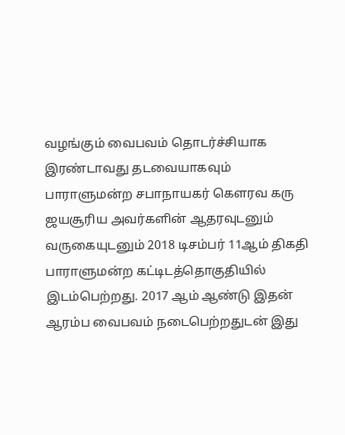வழங்கும் வைபவம் தொடர்ச்சியாக இரண்டாவது தடவையாகவும் பாராளுமன்ற சபாநாயகர் கௌரவ கரு ஜயசூரிய அவர்களின் ஆதரவுடனும் வருகையுடனும் 2018 டிசம்பர் 11ஆம் திகதி பாராளுமன்ற கட்டிடத்தொகுதியில் இடம்பெற்றது. 2017 ஆம் ஆண்டு இதன் ஆரம்ப வைபவம் நடைபெற்றதுடன் இது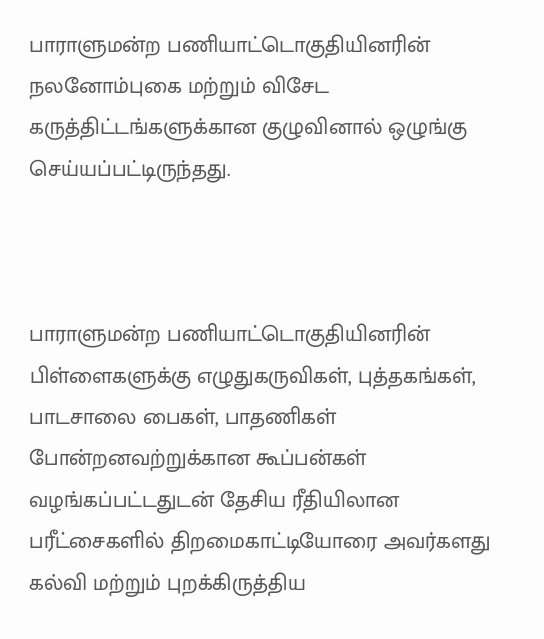பாராளுமன்ற பணியாட்டொகுதியினரின் நலனோம்புகை மற்றும் விசேட கருத்திட்டங்களுக்கான குழுவினால் ஒழுங்கு செய்யப்பட்டிருந்தது.



பாராளுமன்ற பணியாட்டொகுதியினரின் பிள்ளைகளுக்கு எழுதுகருவிகள், புத்தகங்கள், பாடசாலை பைகள், பாதணிகள் போன்றனவற்றுக்கான கூப்பன்கள் வழங்கப்பட்டதுடன் தேசிய ரீதியிலான பரீட்சைகளில் திறமைகாட்டியோரை அவர்களது கல்வி மற்றும் புறக்கிருத்திய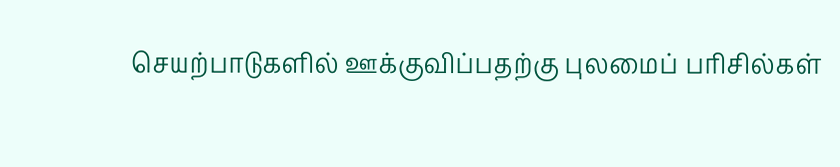செயற்பாடுகளில் ஊக்குவிப்பதற்கு புலமைப் பரிசில்கள்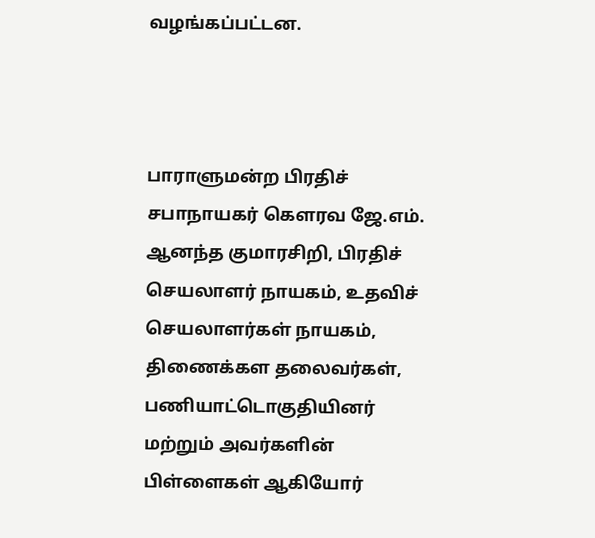வழங்கப்பட்டன.



பாராளுமன்ற பிரதிச் சபாநாயகர் கௌரவ ஜே.எம். ஆனந்த குமாரசிறி, பிரதிச் செயலாளர் நாயகம், உதவிச் செயலாளர்கள் நாயகம், திணைக்கள தலைவர்கள், பணியாட்டொகுதியினர் மற்றும் அவர்களின் பிள்ளைகள் ஆகியோர்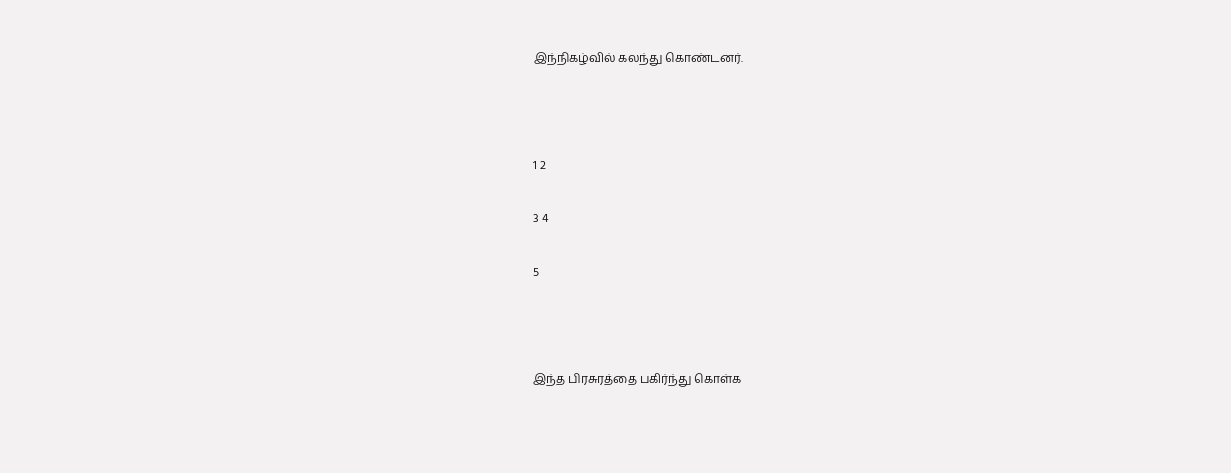இந்நிகழ்வில் கலந்து கொண்டனர்.



1 2

3 4

5



இந்த பிரசுரத்தை பகிர்ந்து கொள்க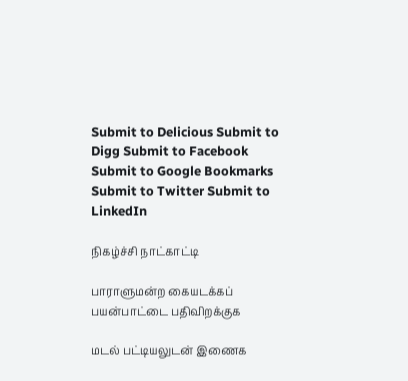Submit to Delicious Submit to Digg Submit to Facebook Submit to Google Bookmarks Submit to Twitter Submit to LinkedIn

நிகழ்ச்சி நாட்காட்டி

பாராளுமன்ற கையடக்கப் பயன்பாட்டை பதிவிறக்குக

மடல் பட்டியலுடன் இணைக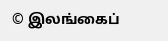© இலங்கைப்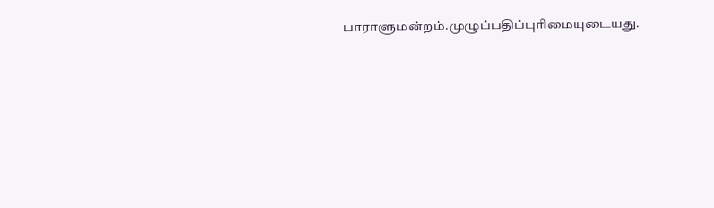பாராளுமன்றம்.முழுப்பதிப்புரிமையுடையது.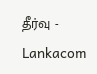தீர்வு - Lankacom